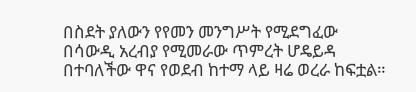በስደት ያለውን የየመን መንግሥት የሚደግፈው በሳውዲ አረብያ የሚመራው ጥምረት ሆዴይዳ በተባለችው ዋና የወደብ ከተማ ላይ ዛሬ ወረራ ከፍቷል።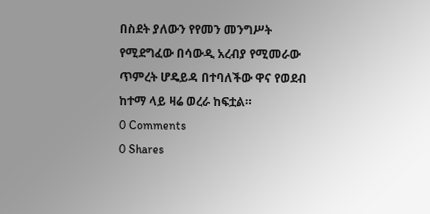በስደት ያለውን የየመን መንግሥት የሚደግፈው በሳውዲ አረብያ የሚመራው ጥምረት ሆዴይዳ በተባለችው ዋና የወደብ ከተማ ላይ ዛሬ ወረራ ከፍቷል።
0 Comments
0 Shares